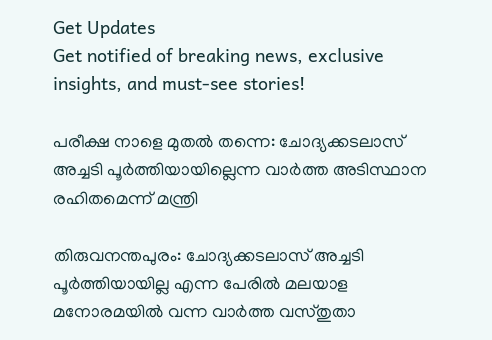Get Updates
Get notified of breaking news, exclusive insights, and must-see stories!

പരീക്ഷ നാളെ മുതല്‍ തന്നെ: ചോദ്യക്കടലാസ് അച്ചടി പൂർത്തിയായില്ലെന്ന വാർത്ത അടിസ്ഥാന രഹിതമെന്ന് മന്ത്രി

തിരുവനന്തപുരം: ചോദ്യക്കടലാസ് അച്ചടി പൂർത്തിയായില്ല എന്ന പേരിൽ മലയാള മനോരമയിൽ വന്ന വാർത്ത വസ്തുതാ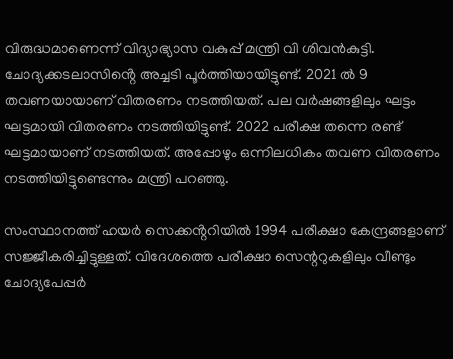വിരുദ്ധമാണെന്ന് വിദ്യാഭ്യാസ വകുപ്പ് മന്ത്രി വി ശിവന്‍കുട്ടി. ചോദ്യക്കടലാസിൻ്റെ അച്ചടി പൂർത്തിയായിട്ടുണ്ട്. 2021 ൽ 9 തവണയായാണ് വിതരണം നടത്തിയത്. പല വർഷങ്ങളിലും ഘട്ടം ഘട്ടമായി വിതരണം നടത്തിയിട്ടുണ്ട്. 2022 പരീക്ഷ തന്നെ രണ്ട് ഘട്ടമായാണ് നടത്തിയത്. അപ്പോഴും ഒന്നിലധികം തവണ വിതരണം നടത്തിയിട്ടുണ്ടെന്നും മന്ത്രി പറഞ്ഞു.

സംസ്ഥാനത്ത് ഹയർ സെക്കൻ്ററിയിൽ 1994 പരീക്ഷാ കേന്ദ്രങ്ങളാണ് സജ്ജീകരിച്ചിട്ടുള്ളത്. വിദേശത്തെ പരീക്ഷാ സെന്ററുകളിലും വീണ്ടും ചോദ്യപേപ്പർ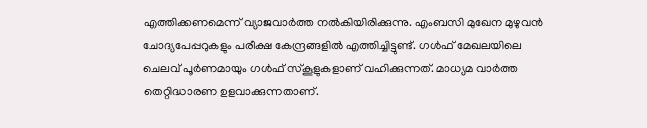എത്തിക്കണമെന്ന് വ്യാജവാർത്ത നൽകിയിരിക്കുന്നു. എംബസി മുഖേന മുഴുവൻ ചോദ്യപേപ്പറുകളും പരീക്ഷ കേന്ദ്രങ്ങളിൽ എത്തിച്ചിട്ടുണ്ട്. ഗൾഫ് മേഖലയിലെ ചെലവ് പൂർണമായും ഗൾഫ് സ്കൂളുകളാണ് വഹിക്കുന്നത്. മാധ്യമ വാർത്ത തെറ്റിദ്ധാരണ ഉളവാക്കുന്നതാണ്.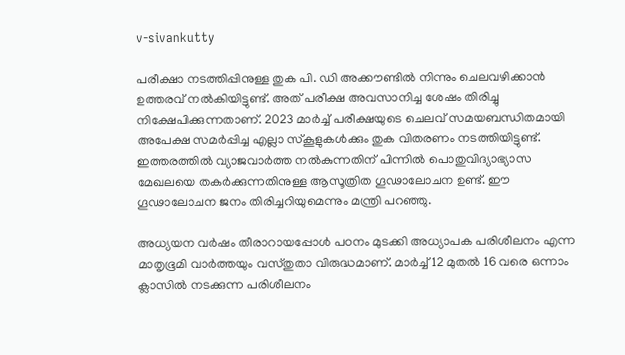v-sivankutty

പരീക്ഷാ നടത്തിപ്പിനുള്ള തുക പി. ഡി അക്കൗണ്ടിൽ നിന്നും ചെലവഴിക്കാൻ ഉത്തരവ് നൽകിയിട്ടുണ്ട്. അത് പരീക്ഷ അവസാനിച്ച ശേഷം തിരിച്ചു നിക്ഷേപിക്കുന്നതാണ്. 2023 മാർച്ച്‌ പരീക്ഷയുടെ ചെലവ് സമയബന്ധിതമായി അപേക്ഷ സമർപ്പിച്ച എല്ലാ സ്കൂളുകൾക്കും തുക വിതരണം നടത്തിയിട്ടുണ്ട്. ഇത്തരത്തിൽ വ്യാജവാർത്ത നൽകുന്നതിന് പിന്നിൽ പൊതുവിദ്യാഭ്യാസ മേഖലയെ തകർക്കുന്നതിനുള്ള ആസൂത്രിത ഗൂഢാലോചന ഉണ്ട്. ഈ ഗൂഢാലോചന ജനം തിരിച്ചറിയുമെന്നും മന്ത്രി പറഞ്ഞു.

അധ്യയന വർഷം തീരാറായപ്പോൾ പഠനം മുടക്കി അധ്യാപക പരിശീലനം എന്ന മാതൃഭൂമി വാർത്തയും വസ്തുതാ വിരുദ്ധമാണ്. മാർച്ച് 12 മുതൽ 16 വരെ ഒന്നാം ക്ലാസിൽ നടക്കുന്ന പരിശീലനം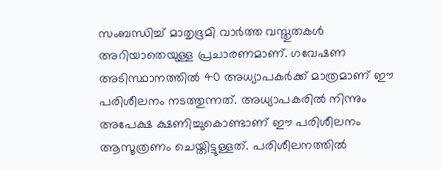സംബന്ധിച്ച് മാതൃഭൂമി വാർത്ത വസ്തുതകൾ അറിയാതെയുള്ള പ്രചാരണമാണ്. ഗവേഷണ അടിസ്ഥാനത്തിൽ 40 അധ്യാപകർക്ക് മാത്രമാണ് ഈ പരിശീലനം നടത്തുന്നത്. അധ്യാപകരിൽ നിന്നും അപേക്ഷ ക്ഷണിച്ചുകൊണ്ടാണ് ഈ പരിശീലനം ആസൂത്രണം ചെയ്തിട്ടുള്ളത്. പരിശീലനത്തിൽ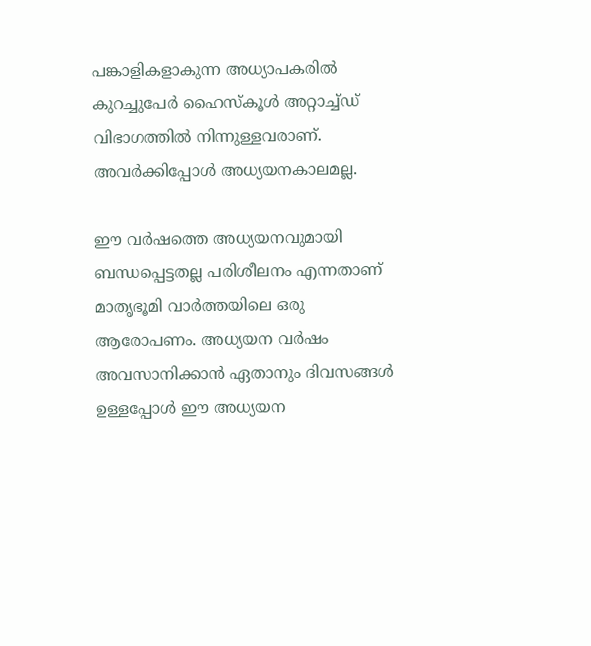പങ്കാളികളാകുന്ന അധ്യാപകരിൽ കുറച്ചുപേർ ഹൈസ്കൂൾ അറ്റാച്ച്ഡ് വിഭാഗത്തിൽ നിന്നുള്ളവരാണ്. അവർക്കിപ്പോൾ അധ്യയനകാലമല്ല.

ഈ വർഷത്തെ അധ്യയനവുമായി ബന്ധപ്പെട്ടതല്ല പരിശീലനം എന്നതാണ് മാതൃഭൂമി വാർത്തയിലെ ഒരു ആരോപണം. അധ്യയന വർഷം അവസാനിക്കാൻ ഏതാനും ദിവസങ്ങൾ ഉള്ളപ്പോൾ ഈ അധ്യയന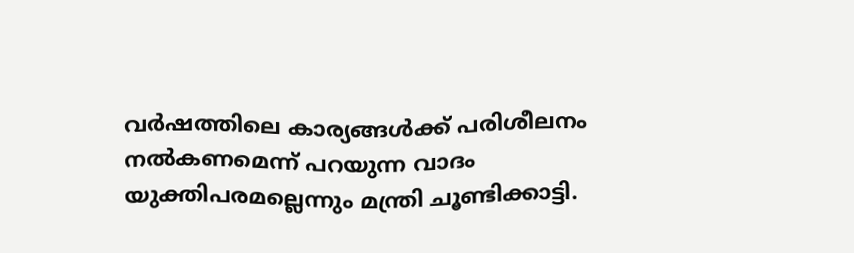വർഷത്തിലെ കാര്യങ്ങൾക്ക് പരിശീലനം നൽകണമെന്ന് പറയുന്ന വാദം യുക്തിപരമല്ലെന്നും മന്ത്രി ചൂണ്ടിക്കാട്ടി.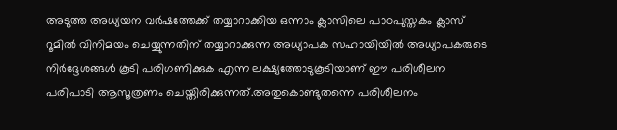അടുത്ത അധ്യയന വർഷത്തേക്ക് തയ്യാറാക്കിയ ഒന്നാം ക്ലാസിലെ പാഠപുസ്തകം ക്ലാസ് റൂമിൽ വിനിമയം ചെയ്യുന്നതിന് തയ്യാറാക്കുന്ന അധ്യാപക സഹായിയിൽ അധ്യാപകരുടെ നിർദ്ദേശങ്ങൾ കൂടി പരിഗണിക്കുക എന്ന ലക്ഷ്യത്തോടുകൂടിയാണ് ഈ പരിശീലന പരിപാടി ആസൂത്രണം ചെയ്തിരിക്കുന്നത്.അതുകൊണ്ടുതന്നെ പരിശീലനം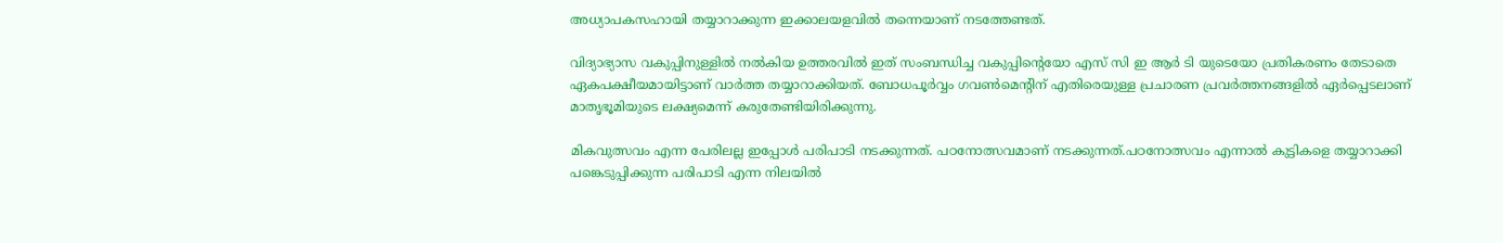അധ്യാപകസഹായി തയ്യാറാക്കുന്ന ഇക്കാലയളവിൽ തന്നെയാണ് നടത്തേണ്ടത്.

വിദ്യാഭ്യാസ വകുപ്പിനുള്ളിൽ നൽകിയ ഉത്തരവിൽ ഇത് സംബന്ധിച്ച വകുപ്പിന്റെയോ എസ് സി ഇ ആർ ടി യുടെയോ പ്രതികരണം തേടാതെ ഏകപക്ഷീയമായിട്ടാണ് വാർത്ത തയ്യാറാക്കിയത്. ബോധപൂർവ്വം ഗവൺമെന്റിന് എതിരെയുള്ള പ്രചാരണ പ്രവർത്തനങ്ങളിൽ ഏർപ്പെടലാണ് മാതൃഭൂമിയുടെ ലക്ഷ്യമെന്ന് കരുതേണ്ടിയിരിക്കുന്നു.

മികവുത്സവം എന്ന പേരിലല്ല ഇപ്പോൾ പരിപാടി നടക്കുന്നത്. പഠനോത്സവമാണ് നടക്കുന്നത്.പഠനോത്സവം എന്നാൽ കുട്ടികളെ തയ്യാറാക്കി പങ്കെടുപ്പിക്കുന്ന പരിപാടി എന്ന നിലയിൽ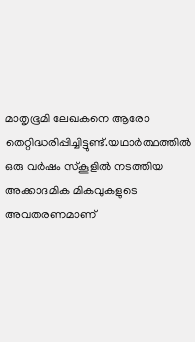മാതൃഭൂമി ലേഖകനെ ആരോ തെറ്റിദ്ധരിപ്പിച്ചിട്ടുണ്ട്.യഥാർത്ഥത്തിൽ ഒരു വർഷം സ്കൂളിൽ നടത്തിയ അക്കാദമിക മികവുകളുടെ അവതരണമാണ്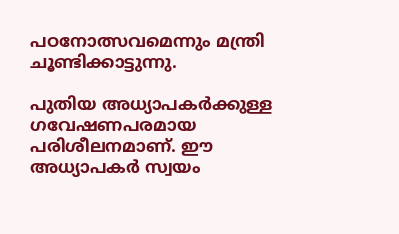പഠനോത്സവമെന്നും മന്ത്രി ചൂണ്ടിക്കാട്ടുന്നു.

പുതിയ അധ്യാപകർക്കുള്ള ഗവേഷണപരമായ പരിശീലനമാണ്. ഈ അധ്യാപകർ സ്വയം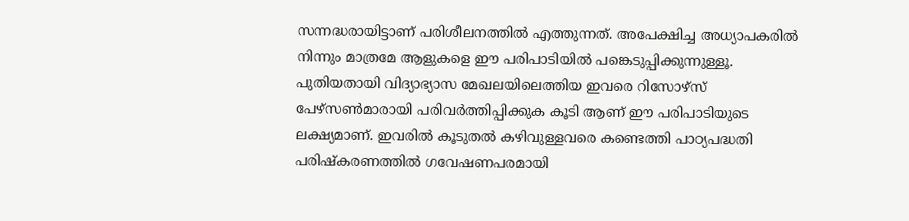സന്നദ്ധരായിട്ടാണ് പരിശീലനത്തിൽ എത്തുന്നത്. അപേക്ഷിച്ച അധ്യാപകരിൽ നിന്നും മാത്രമേ ആളുകളെ ഈ പരിപാടിയിൽ പങ്കെടുപ്പിക്കുന്നുള്ളൂ. പുതിയതായി വിദ്യാഭ്യാസ മേഖലയിലെത്തിയ ഇവരെ റിസോഴ്സ് പേഴ്സൺമാരായി പരിവർത്തിപ്പിക്കുക കൂടി ആണ് ഈ പരിപാടിയുടെ ലക്ഷ്യമാണ്. ഇവരിൽ കൂടുതൽ കഴിവുള്ളവരെ കണ്ടെത്തി പാഠ്യപദ്ധതി പരിഷ്കരണത്തിൽ ഗവേഷണപരമായി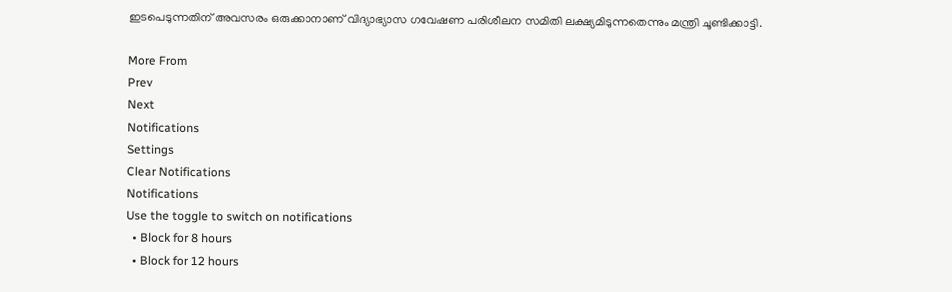ഇടപെടുന്നതിന് അവസരം ഒരുക്കാനാണ് വിദ്യാഭ്യാസ ഗവേഷണ പരിശീലന സമിതി ലക്ഷ്യമിടുന്നതെന്നും മന്ത്രി ചൂണ്ടിക്കാട്ടി.

More From
Prev
Next
Notifications
Settings
Clear Notifications
Notifications
Use the toggle to switch on notifications
  • Block for 8 hours
  • Block for 12 hours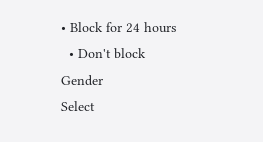• Block for 24 hours
  • Don't block
Gender
Select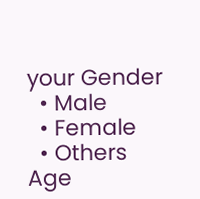your Gender
  • Male
  • Female
  • Others
Age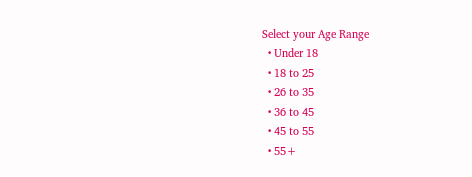Select your Age Range
  • Under 18
  • 18 to 25
  • 26 to 35
  • 36 to 45
  • 45 to 55
  • 55+